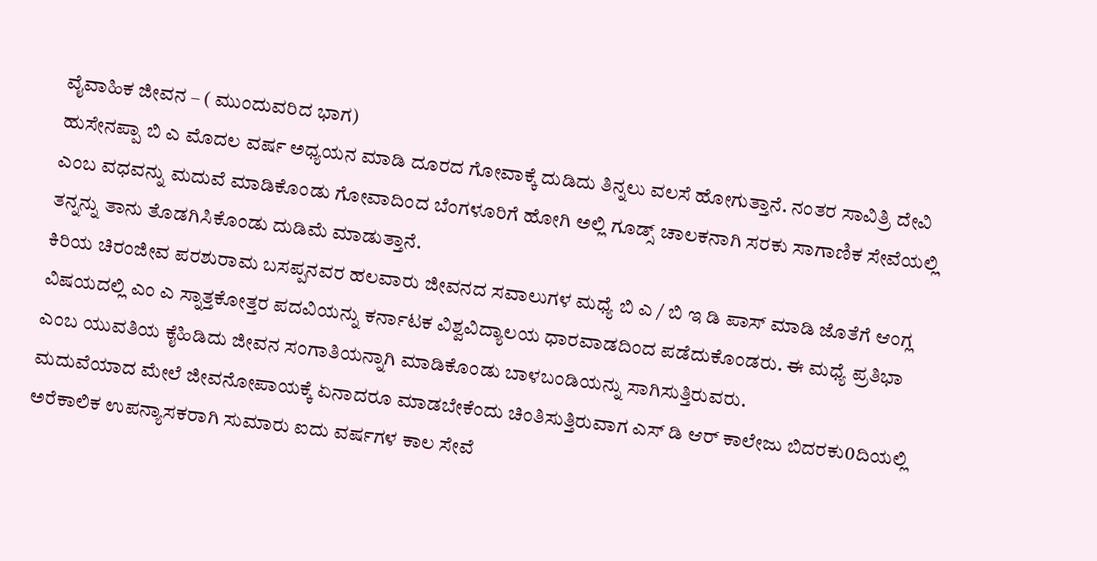ವೈವಾಹಿಕ ಜೀವನ – ( ಮುಂದುವರಿದ ಭಾಗ)
ಹುಸೇನಪ್ಪಾ ಬಿ ಎ ಮೊದಲ ವರ್ಷ ಅಧ್ಯಯನ ಮಾಡಿ ದೂರದ ಗೋವಾಕ್ಕೆ ದುಡಿದು ತಿನ್ನಲು ವಲಸೆ ಹೋಗುತ್ತಾನೆ. ನಂತರ ಸಾವಿತ್ರಿ ದೇವಿ ಎಂಬ ವಧವನ್ನು ಮದುವೆ ಮಾಡಿಕೊಂಡು ಗೋವಾದಿಂದ ಬೆಂಗಳೂರಿಗೆ ಹೋಗಿ ಅಲ್ಲಿ ಗೂಡ್ಸ್ ಚಾಲಕನಾಗಿ ಸರಕು ಸಾಗಾಣಿಕ ಸೇವೆಯಲ್ಲಿ ತನ್ನನ್ನು ತಾನು ತೊಡಗಿಸಿಕೊಂಡು ದುಡಿಮೆ ಮಾಡುತ್ತಾನೆ.
ಕಿರಿಯ ಚಿರಂಜೀವ ಪರಶುರಾಮ ಬಸಪ್ಪನವರ ಹಲವಾರು ಜೀವನದ ಸವಾಲುಗಳ ಮಧ್ಯೆ ಬಿ ಎ / ಬಿ ಇ ಡಿ ಪಾಸ್ ಮಾಡಿ ಜೊತೆಗೆ ಆಂಗ್ಲ ವಿಷಯದಲ್ಲಿ ಎಂ ಎ ಸ್ನಾತ್ತಕೋತ್ತರ ಪದವಿಯನ್ನು ಕರ್ನಾಟಕ ವಿಶ್ವವಿದ್ಯಾಲಯ ಧಾರವಾಡದಿಂದ ಪಡೆದುಕೊಂಡರು. ಈ ಮಧ್ಯೆ ಪ್ರತಿಭಾ ಎಂಬ ಯುವತಿಯ ಕೈಹಿಡಿದು ಜೀವನ ಸಂಗಾತಿಯನ್ನಾಗಿ ಮಾಡಿಕೊಂಡು ಬಾಳಬಂಡಿಯನ್ನು ಸಾಗಿಸುತ್ತಿರುವರು.
ಮದುವೆಯಾದ ಮೇಲೆ ಜೀವನೋಪಾಯಕ್ಕೆ ಏನಾದರೂ ಮಾಡಬೇಕೆಂದು ಚಿಂತಿಸುತ್ತಿರುವಾಗ ಎಸ್ ಡಿ ಆರ್ ಕಾಲೇಜು ಬಿದರಕು0ದಿಯಲ್ಲಿ ಅರೆಕಾಲಿಕ ಉಪನ್ಯಾಸಕರಾಗಿ ಸುಮಾರು ಐದು ವರ್ಷಗಳ ಕಾಲ ಸೇವೆ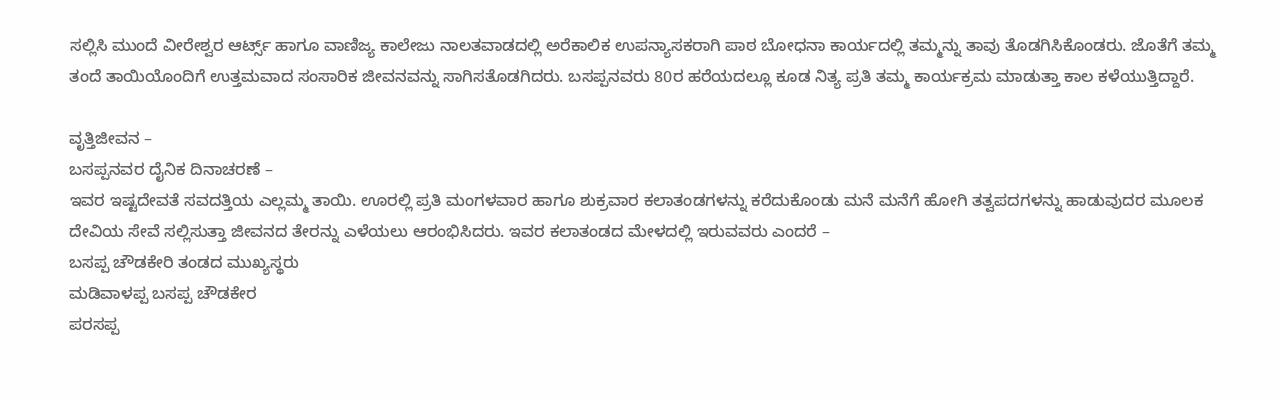ಸಲ್ಲಿಸಿ ಮುಂದೆ ವೀರೇಶ್ವರ ಆರ್ಟ್ಸ್ ಹಾಗೂ ವಾಣಿಜ್ಯ ಕಾಲೇಜು ನಾಲತವಾಡದಲ್ಲಿ ಅರೆಕಾಲಿಕ ಉಪನ್ಯಾಸಕರಾಗಿ ಪಾಠ ಬೋಧನಾ ಕಾರ್ಯದಲ್ಲಿ ತಮ್ಮನ್ನು ತಾವು ತೊಡಗಿಸಿಕೊಂಡರು. ಜೊತೆಗೆ ತಮ್ಮ ತಂದೆ ತಾಯಿಯೊಂದಿಗೆ ಉತ್ತಮವಾದ ಸಂಸಾರಿಕ ಜೀವನವನ್ನು ಸಾಗಿಸತೊಡಗಿದರು. ಬಸಪ್ಪನವರು 80ರ ಹರೆಯದಲ್ಲೂ ಕೂಡ ನಿತ್ಯ ಪ್ರತಿ ತಮ್ಮ ಕಾರ್ಯಕ್ರಮ ಮಾಡುತ್ತಾ ಕಾಲ ಕಳೆಯುತ್ತಿದ್ದಾರೆ.

ವೃತ್ತಿಜೀವನ –
ಬಸಪ್ಪನವರ ದೈನಿಕ ದಿನಾಚರಣೆ –
ಇವರ ಇಷ್ಟದೇವತೆ ಸವದತ್ತಿಯ ಎಲ್ಲಮ್ಮ ತಾಯಿ. ಊರಲ್ಲಿ ಪ್ರತಿ ಮಂಗಳವಾರ ಹಾಗೂ ಶುಕ್ರವಾರ ಕಲಾತಂಡಗಳನ್ನು ಕರೆದುಕೊಂಡು ಮನೆ ಮನೆಗೆ ಹೋಗಿ ತತ್ವಪದಗಳನ್ನು ಹಾಡುವುದರ ಮೂಲಕ ದೇವಿಯ ಸೇವೆ ಸಲ್ಲಿಸುತ್ತಾ ಜೀವನದ ತೇರನ್ನು ಎಳೆಯಲು ಆರಂಭಿಸಿದರು. ಇವರ ಕಲಾತಂಡದ ಮೇಳದಲ್ಲಿ ಇರುವವರು ಎಂದರೆ –
ಬಸಪ್ಪ ಚೌಡಕೇರಿ ತಂಡದ ಮುಖ್ಯಸ್ಥರು
ಮಡಿವಾಳಪ್ಪ ಬಸಪ್ಪ ಚೌಡಕೇರ
ಪರಸಪ್ಪ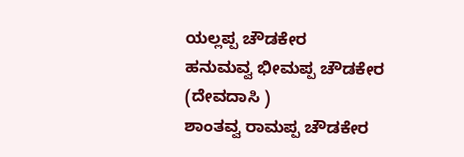ಯಲ್ಲಪ್ಪ ಚೌಡಕೇರ
ಹನುಮವ್ವ ಭೀಮಪ್ಪ ಚೌಡಕೇರ (ದೇವದಾಸಿ )
ಶಾಂತವ್ವ ರಾಮಪ್ಪ ಚೌಡಕೇರ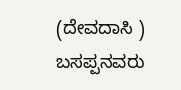(ದೇವದಾಸಿ )
ಬಸಪ್ಪನವರು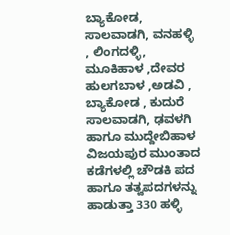ಬ್ಯಾಕೋಡ, ಸಾಲವಾಡಗಿ, ವನಹಳ್ಳಿ , ಲಿಂಗದಳ್ಳಿ, ಮೂಕಿಹಾಳ ,ದೇವರ ಹುಲಗಬಾಳ ,ಅಡವಿ , ಬ್ಯಾಕೋಡ , ಕುದುರೆ ಸಾಲವಾಡಗಿ, ಢವಳಗಿ ಹಾಗೂ ಮುದ್ದೇಬಿಹಾಳ ವಿಜಯಪುರ ಮುಂತಾದ ಕಡೆಗಳಲ್ಲಿ ಚೌಡಕಿ ಪದ ಹಾಗೂ ತತ್ವಪದಗಳನ್ನು ಹಾಡುತ್ತಾ 330 ಹಳ್ಳಿ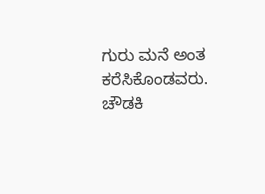ಗುರು ಮನೆ ಅಂತ ಕರೆಸಿಕೊಂಡವರು. ಚೌಡಕಿ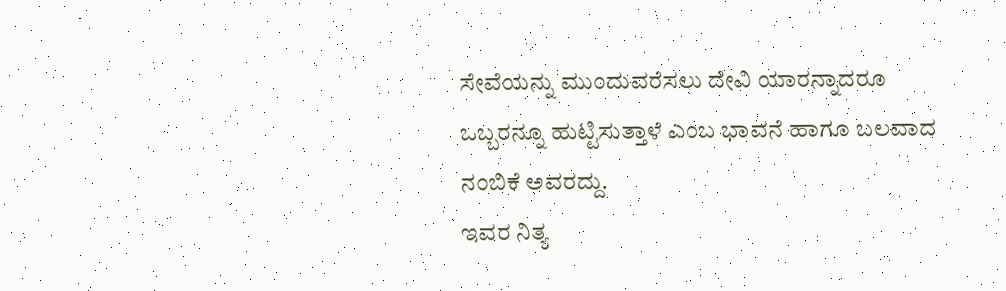ಸೇವೆಯನ್ನು ಮುಂದುವರೆಸಲು ದೇವಿ ಯಾರನ್ನಾದರೂ ಒಬ್ಬರನ್ನೂ ಹುಟ್ಟಿಸುತ್ತಾಳೆ ಎಂಬ ಭಾವನೆ ಹಾಗೂ ಬಲವಾದ ನಂಬಿಕೆ ಅವರದ್ದು.
ಇವರ ನಿತ್ಯ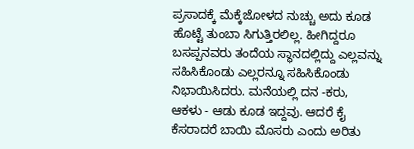ಪ್ರಸಾದಕ್ಕೆ ಮೆಕ್ಕೆಜೋಳದ ನುಚ್ಚು ಅದು ಕೂಡ ಹೊಟ್ಟೆ ತುಂಬಾ ಸಿಗುತ್ತಿರಲಿಲ್ಲ. ಹೀಗಿದ್ದರೂ ಬಸಪ್ಪನವರು ತಂದೆಯ ಸ್ಥಾನದಲ್ಲಿದ್ದು ಎಲ್ಲವನ್ನು ಸಹಿಸಿಕೊಂಡು ಎಲ್ಲರನ್ನೂ ಸಹಿಸಿಕೊಂಡು ನಿಭಾಯಿಸಿದರು. ಮನೆಯಲ್ಲಿ ದನ -ಕರು, ಆಕಳು - ಆಡು ಕೂಡ ಇದ್ದವು. ಆದರೆ ಕೈ ಕೆಸರಾದರೆ ಬಾಯಿ ಮೊಸರು ಎಂದು ಅರಿತು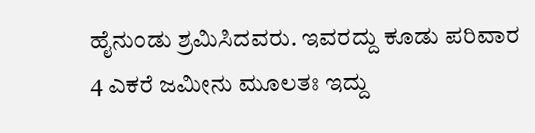ಹೈನುಂಡು ಶ್ರಮಿಸಿದವರು. ಇವರದ್ದು ಕೂಡು ಪರಿವಾರ 4 ಎಕರೆ ಜಮೀನು ಮೂಲತಃ ಇದ್ದು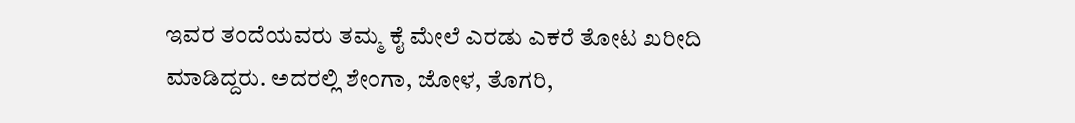ಇವರ ತಂದೆಯವರು ತಮ್ಮ ಕೈ ಮೇಲೆ ಎರಡು ಎಕರೆ ತೋಟ ಖರೀದಿ ಮಾಡಿದ್ದರು. ಅದರಲ್ಲಿ ಶೇಂಗಾ, ಜೋಳ, ತೊಗರಿ,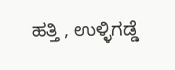ಹತ್ತಿ , ಉಳ್ಳಿಗಡ್ಡೆ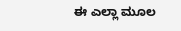ಈ ಎಲ್ಲಾ ಮೂಲ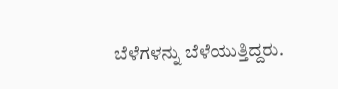ಬೆಳೆಗಳನ್ನು ಬೆಳೆಯುತ್ತಿದ್ದರು.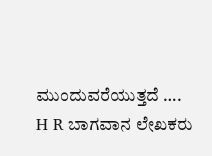ಮುಂದುವರೆಯುತ್ತದೆ ….
H R ಬಾಗವಾನ ಲೇಖಕರು